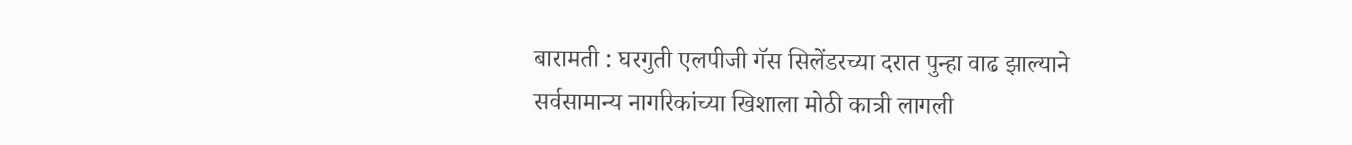बारामती : घरगुती एलपीजी गॅस सिलेंडरच्या दरात पुन्हा वाढ झाल्याने सर्वसामान्य नागरिकांच्या खिशाला मोठी कात्री लागली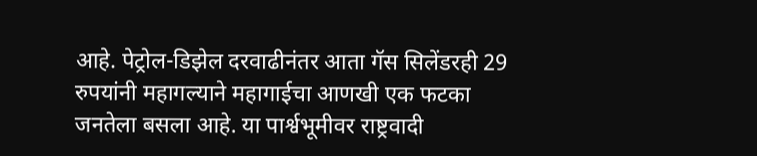आहे. पेट्रोल-डिझेल दरवाढीनंतर आता गॅस सिलेंडरही 29 रुपयांनी महागल्याने महागाईचा आणखी एक फटका जनतेला बसला आहे. या पार्श्वभूमीवर राष्ट्रवादी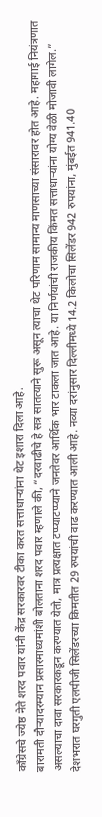काँग्रेसचे ज्येष्ठ नेते शरद पवार यांनी केंद्र सरकारवर टीका करत सत्ताधाऱ्यांना थेट इशारा दिला आहे.
बारामती दौऱ्यादरम्यान प्रसारमाध्यमांशी बोलताना शरद पवार म्हणाले की, “दरवाढीचे हे सत्र सातत्याने सुरू असून त्याचा थेट परिणाम सामान्य माणसाच्या संसारावर होत आहे. महागाई नियंत्रणात असल्याचा दावा सरकारकडून करण्यात येतो, मात्र प्रत्यक्षात टप्प्याटप्प्याने जनतेवर आर्थिक भार टाकला जात आहे. या निर्णयांची राजकीय किंमत सत्ताधाऱ्यांना योग्य वेळी मोजावी लागेल.”
देशभरात घरगुती एलपीजी सिलेंडरच्या किमतीत 29 रुपयांची वाढ करण्यात आली आहे. नव्या दरांनुसार दिल्लीमध्ये 14.2 किलोचा सिलेंडर 942 रुपयांना, मुंबईत 941.40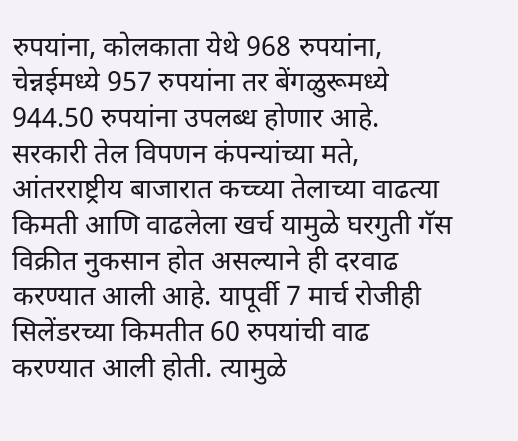रुपयांना, कोलकाता येथे 968 रुपयांना, चेन्नईमध्ये 957 रुपयांना तर बेंगळुरूमध्ये 944.50 रुपयांना उपलब्ध होणार आहे.
सरकारी तेल विपणन कंपन्यांच्या मते, आंतरराष्ट्रीय बाजारात कच्च्या तेलाच्या वाढत्या किमती आणि वाढलेला खर्च यामुळे घरगुती गॅस विक्रीत नुकसान होत असल्याने ही दरवाढ करण्यात आली आहे. यापूर्वी 7 मार्च रोजीही सिलेंडरच्या किमतीत 60 रुपयांची वाढ करण्यात आली होती. त्यामुळे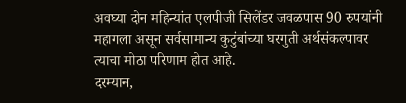अवघ्या दोन महिन्यांत एलपीजी सिलेंडर जवळपास 90 रुपयांनी महागला असून सर्वसामान्य कुटुंबांच्या घरगुती अर्थसंकल्पावर त्याचा मोठा परिणाम होत आहे.
दरम्यान,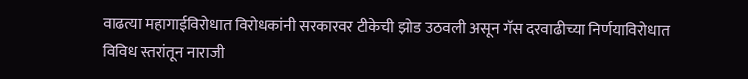वाढत्या महागाईविरोधात विरोधकांनी सरकारवर टीकेची झोड उठवली असून गॅस दरवाढीच्या निर्णयाविरोधात विविध स्तरांतून नाराजी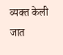व्यक्त केली जात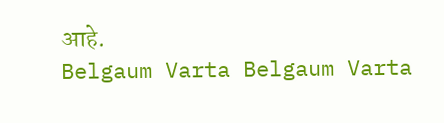आहे.
Belgaum Varta Belgaum Varta